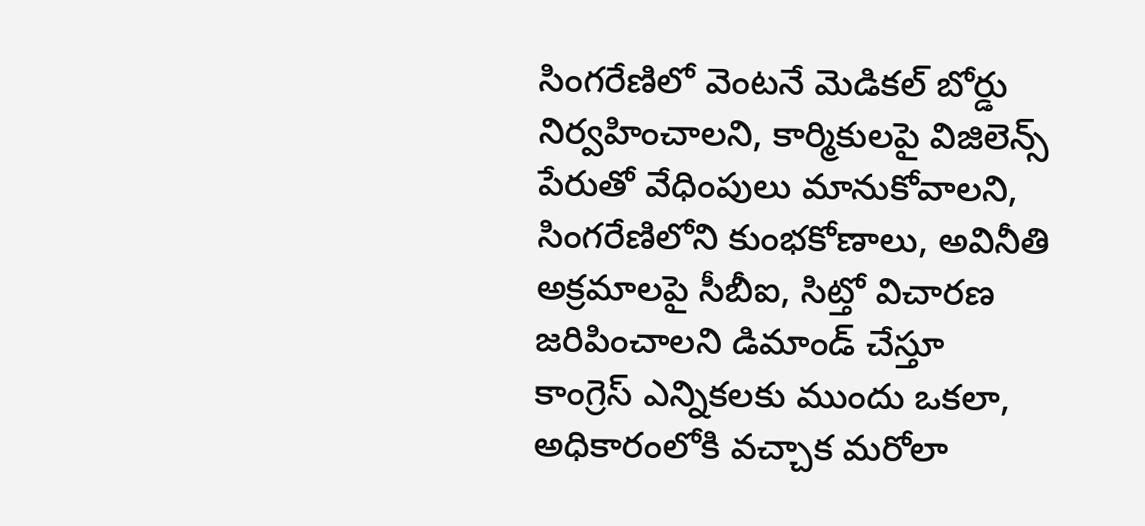సింగరేణిలో వెంటనే మెడికల్ బోర్డు నిర్వహించాలని, కార్మికులపై విజిలెన్స్ పేరుతో వేధింపులు మానుకోవాలని, సింగరేణిలోని కుంభకోణాలు, అవినీతి అక్రమాలపై సీబీఐ, సిట్తో విచారణ జరిపించాలని డిమాండ్ చేస్తూ
కాంగ్రెస్ ఎన్నికలకు ముందు ఒకలా, అధికారంలోకి వచ్చాక మరోలా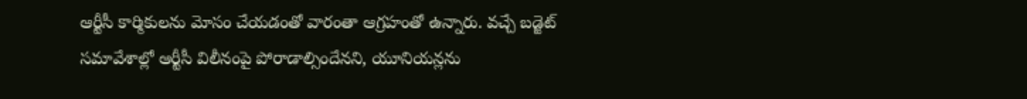ఆర్టీసీ కార్మికులను మోసం చేయడంతో వారంతా ఆగ్రహంతో ఉన్నారు. వచ్చే బడ్జెట్ సమావేశాల్లో ఆర్టీసీ విలీనంపై పోరాడాల్సిందేనని, యూనియన్లను